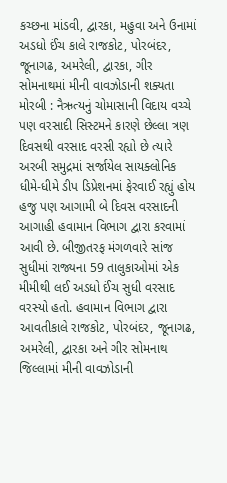કચ્છના માંડવી, દ્વારકા, મહુવા અને ઉનામાં અડધો ઈંચ કાલે રાજકોટ, પોરબંદર, જૂનાગઢ, અમરેલી, દ્વારકા, ગીર સોમનાથમાં મીની વાવઝોડાની શક્યતા મોરબી : નૈઋત્યનું ચોમાસાની વિદાય વચ્ચે પણ વરસાદી સિસ્ટમને કારણે છેલ્લા ત્રણ દિવસથી વરસાદ વરસી રહ્યો છે ત્યારે અરબી સમુદ્રમાં સર્જાયેલ સાયક્લોનિક ધીમે-ધીમે ડીપ ડિપ્રેશનમાં ફેરવાઈ રહ્યું હોય હજુ પણ આગામી બે દિવસ વરસાદની આગાહી હવામાન વિભાગ દ્વારા કરવામાં આવી છે. બીજીતરફ મંગળવારે સાંજ સુધીમાં રાજ્યના 59 તાલુકાઓમાં એક મીમીથી લઈ અડધો ઈંચ સુધી વરસાદ વરસ્યો હતો. હવામાન વિભાગ દ્વારા આવતીકાલે રાજકોટ, પોરબંદર, જૂનાગઢ, અમરેલી, દ્વારકા અને ગીર સોમનાથ જિલ્લામાં મીની વાવઝોડાની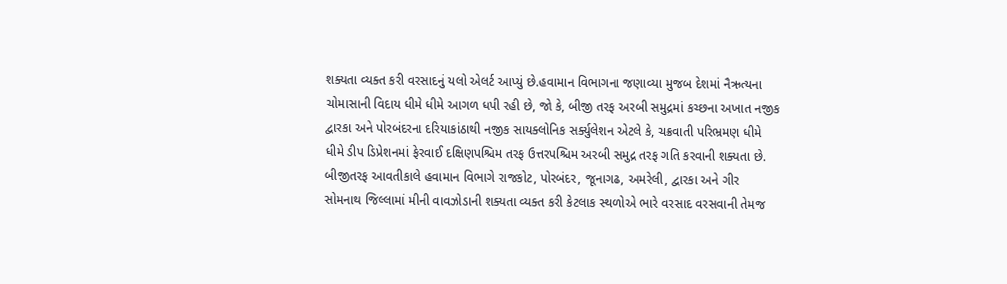શક્યતા વ્યક્ત કરી વરસાદનું યલો એલર્ટ આપ્યું છે.હવામાન વિભાગના જણાવ્યા મુજબ દેશમાં નૈઋત્યના ચોમાસાની વિદાય ધીમે ધીમે આગળ ધપી રહી છે, જો કે, બીજી તરફ અરબી સમુદ્રમાં કચ્છના અખાત નજીક દ્વારકા અને પોરબંદરના દરિયાકાંઠાથી નજીક સાયક્લોનિક સર્ક્યુલેશન એટલે કે, ચક્રવાતી પરિભ્રમણ ધીમે ધીમે ડીપ ડિપ્રેશનમાં ફેરવાઈ દક્ષિણપશ્ચિમ તરફ ઉત્તરપશ્ચિમ અરબી સમુદ્ર તરફ ગતિ કરવાની શક્યતા છે. બીજીતરફ આવતીકાલે હવામાન વિભાગે રાજકોટ, પોરબંદર, જૂનાગઢ, અમરેલી, દ્વારકા અને ગીર સોમનાથ જિલ્લામાં મીની વાવઝોડાની શક્યતા વ્યક્ત કરી કેટલાક સ્થળોએ ભારે વરસાદ વરસવાની તેમજ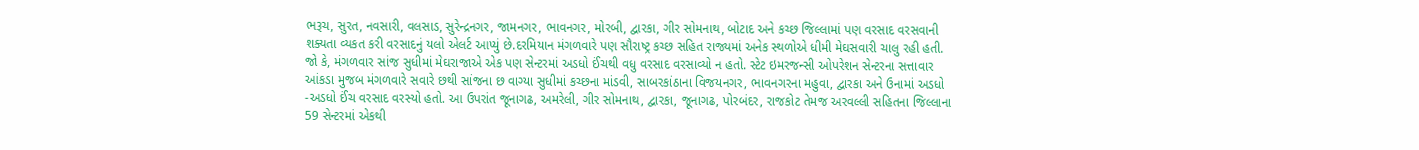ભરૂચ, સુરત, નવસારી, વલસાડ, સુરેન્દ્રનગર, જામનગર, ભાવનગર, મોરબી, દ્વારકા, ગીર સોમનાથ, બોટાદ અને કચ્છ જિલ્લામાં પણ વરસાદ વરસવાની શક્યતા વ્યકત કરી વરસાદનું યલો એલર્ટ આપ્યું છે.દરમિયાન મંગળવારે પણ સૌરાષ્ટ્ર કચ્છ સહિત રાજ્યમાં અનેક સ્થળોએ ધીમી મેઘસવારી ચાલુ રહી હતી. જો કે, મંગળવાર સાંજ સુધીમાં મેઘરાજાએ એક પણ સેન્ટરમાં અડધો ઈંચથી વધુ વરસાદ વરસાવ્યો ન હતો. સ્ટેટ ઇમરજન્સી ઓપરેશન સેન્ટરના સત્તાવાર આંકડા મુજબ મંગળવારે સવારે છથી સાંજના છ વાગ્યા સુધીમાં કચ્છના માંડવી, સાબરકાંઠાના વિજયનગર, ભાવનગરના મહુવા, દ્વારકા અને ઉનામાં અડધો -અડધો ઈંચ વરસાદ વરસ્યો હતો. આ ઉપરાંત જૂનાગઢ, અમરેલી, ગીર સોમનાથ, દ્વારકા, જૂનાગઢ, પોરબંદર, રાજકોટ તેમજ અરવલ્લી સહિતના જિલ્લાના 59 સેન્ટરમાં એકથી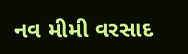નવ મીમી વરસાદ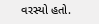વરસ્યો હતો.